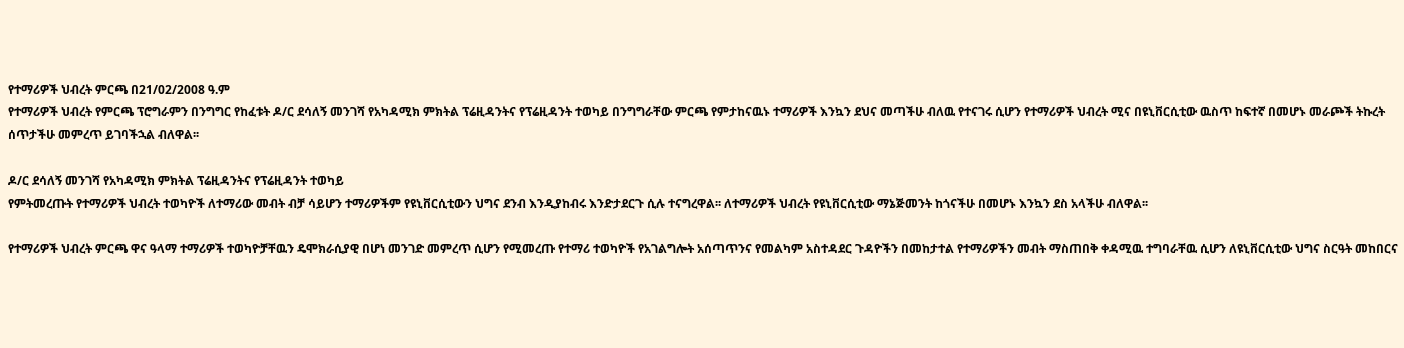የተማሪዎች ህብረት ምርጫ በ21/02/2008 ዓ.ም
የተማሪዎች ህብረት የምርጫ ፕሮግራምን በንግግር የከፈቱት ዶ/ር ደሳለኝ መንገሻ የአካዳሚክ ምክትል ፕሬዚዳንትና የፕሬዚዳንት ተወካይ በንግግራቸው ምርጫ የምታከናዉኑ ተማሪዎች እንኳን ደህና መጣችሁ ብለዉ የተናገሩ ሲሆን የተማሪዎች ህብረት ሚና በዩኒቨርሲቲው ዉስጥ ከፍተኛ በመሆኑ መራጮች ትኩረት ሰጥታችሁ መምረጥ ይገባችኋል ብለዋል፡፡

ዶ/ር ደሳለኝ መንገሻ የአካዳሚክ ምክትል ፕሬዚዳንትና የፕሬዚዳንት ተወካይ
የምትመረጡት የተማሪዎች ህብረት ተወካዮች ለተማሪው መብት ብቻ ሳይሆን ተማሪዎችም የዩኒቨርሲቲውን ህግና ደንብ እንዲያከብሩ እንድታደርጉ ሲሉ ተናግረዋል፡፡ ለተማሪዎች ህብረት የዩኒቨርሲቲው ማኔጅመንት ከጎናችሁ በመሆኑ እንኳን ደስ አላችሁ ብለዋል፡፡

የተማሪዎች ህብረት ምርጫ ዋና ዓላማ ተማሪዎች ተወካዮቻቸዉን ዴሞክራሲያዊ በሆነ መንገድ መምረጥ ሲሆን የሚመረጡ የተማሪ ተወካዮች የአገልግሎት አሰጣጥንና የመልካም አስተዳደር ጉዳዮችን በመከታተል የተማሪዎችን መብት ማስጠበቅ ቀዳሚዉ ተግባራቸዉ ሲሆን ለዩኒቨርሲቲው ህግና ስርዓት መከበርና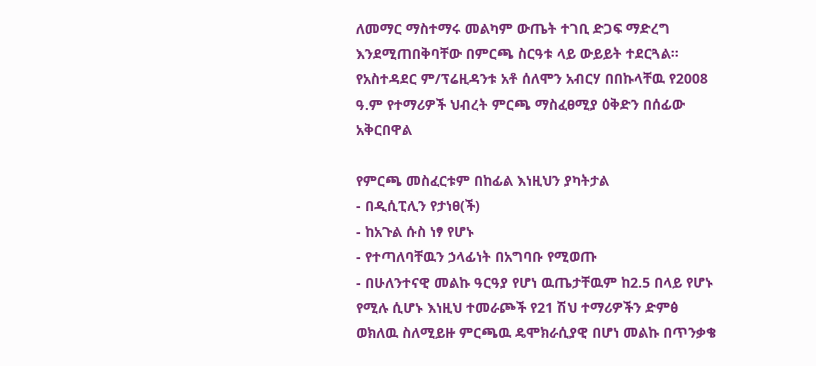ለመማር ማስተማሩ መልካም ውጤት ተገቢ ድጋፍ ማድረግ እንደሚጠበቅባቸው በምርጫ ስርዓቱ ላይ ውይይት ተደርጓል፡፡
የአስተዳደር ም/ፕሬዚዳንቱ አቶ ሰለሞን አብርሃ በበኩላቸዉ የ2008 ዓ.ም የተማሪዎች ህብረት ምርጫ ማስፈፀሚያ ዕቅድን በሰፊው አቅርበዋል

የምርጫ መስፈርቱም በከፊል እነዚህን ያካትታል
- በዲሲፒሊን የታነፀ(ች)
- ከአጉል ሱስ ነፃ የሆኑ
- የተጣለባቸዉን ኃላፊነት በአግባቡ የሚወጡ
- በሁለንተናዊ መልኩ ዓርዓያ የሆነ ዉጤታቸዉም ከ2.5 በላይ የሆኑ የሚሉ ሲሆኑ እነዚህ ተመራጮች የ21 ሽህ ተማሪዎችን ድምፅ ወክለዉ ስለሚይዙ ምርጫዉ ዴሞክራሲያዊ በሆነ መልኩ በጥንቃቄ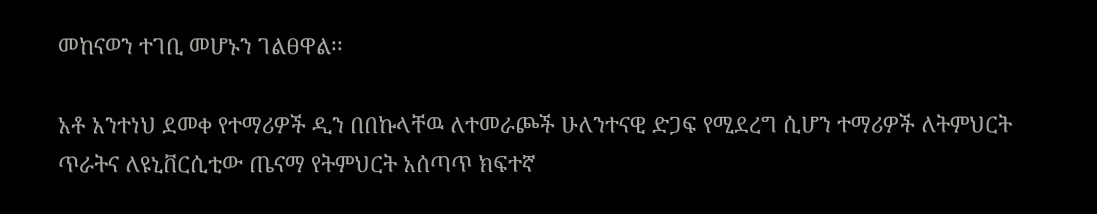መከናወን ተገቢ መሆኑን ገልፀዋል፡፡

አቶ አንተነህ ደመቀ የተማሪዎች ዲን በበኩላቸዉ ለተመራጮች ሁለንተናዊ ድጋፍ የሚደረግ ሲሆን ተማሪዎች ለትምህርት ጥራትና ለዩኒቨርሲቲው ጤናማ የትምህርት አሰጣጥ ክፍተኛ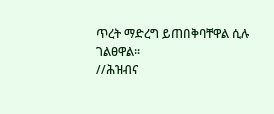ጥረት ማድረግ ይጠበቅባቸዋል ሲሉ ገልፀዋል፡፡
//ሕዝብና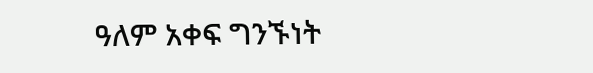ዓለም አቀፍ ግንኙነት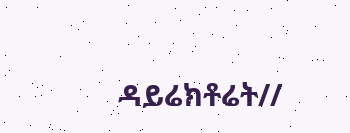ዳይሬክቶሬት//